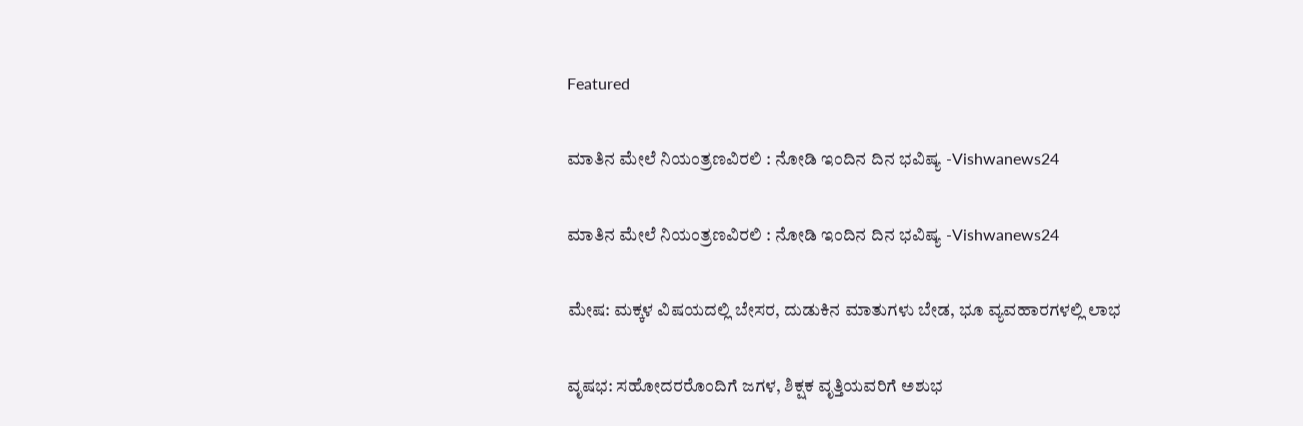Featured

ಮಾತಿನ ಮೇಲೆ ನಿಯಂತ್ರಣವಿರಲಿ : ನೋಡಿ ಇಂದಿನ ದಿನ ಭವಿಷ್ಯ -Vishwanews24

ಮಾತಿನ ಮೇಲೆ ನಿಯಂತ್ರಣವಿರಲಿ : ನೋಡಿ ಇಂದಿನ ದಿನ ಭವಿಷ್ಯ -Vishwanews24

ಮೇಷ: ಮಕ್ಕಳ ವಿಷಯದಲ್ಲಿ ಬೇಸರ, ದುಡುಕಿನ ಮಾತುಗಳು ಬೇಡ, ಭೂ ವ್ಯವಹಾರಗಳಲ್ಲಿ ಲಾಭ

ವೃಷಭ: ಸಹೋದರರೊಂದಿಗೆ ಜಗಳ, ಶಿಕ್ಷಕ ವೃತ್ತಿಯವರಿಗೆ ಅಶುಭ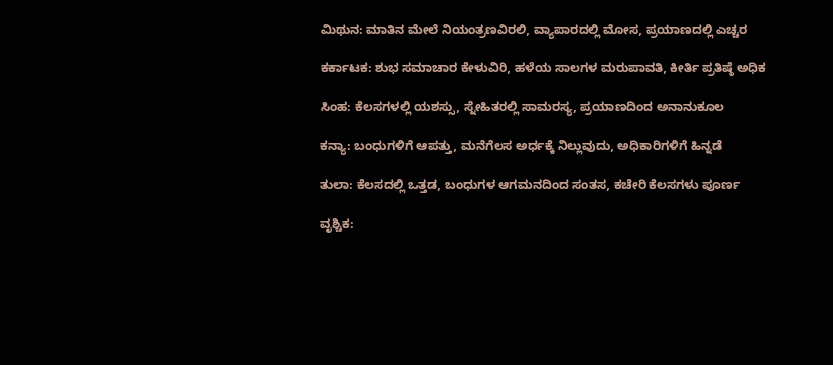ಮಿಥುನ: ಮಾತಿನ ಮೇಲೆ ನಿಯಂತ್ರಣವಿರಲಿ, ವ್ಯಾಪಾರದಲ್ಲಿ ಮೋಸ, ಪ್ರಯಾಣದಲ್ಲಿ ಎಚ್ಚರ

ಕರ್ಕಾಟಕ: ಶುಭ ಸಮಾಚಾರ ಕೇಳುವಿರಿ, ಹಳೆಯ ಸಾಲಗಳ ಮರುಪಾವತಿ, ಕೀರ್ತಿ ಪ್ರತಿಷ್ಠೆ ಅಧಿಕ

ಸಿಂಹ: ಕೆಲಸಗಳಲ್ಲಿ ಯಶಸ್ಸು, ಸ್ನೇಹಿತರಲ್ಲಿ ಸಾಮರಸ್ಯ, ಪ್ರಯಾಣದಿಂದ ಅನಾನುಕೂಲ

ಕನ್ಯಾ: ಬಂಧುಗಳಿಗೆ ಆಪತ್ತು, ಮನೆಗೆಲಸ ಅರ್ಧಕ್ಕೆ ನಿಲ್ಲುವುದು, ಅಧಿಕಾರಿಗಳಿಗೆ ಹಿನ್ನಡೆ

ತುಲಾ: ಕೆಲಸದಲ್ಲಿ ಒತ್ತಡ, ಬಂಧುಗಳ ಆಗಮನದಿಂದ ಸಂತಸ, ಕಚೇರಿ ಕೆಲಸಗಳು ಪೂರ್ಣ

ವೃಶ್ಚಿಕ: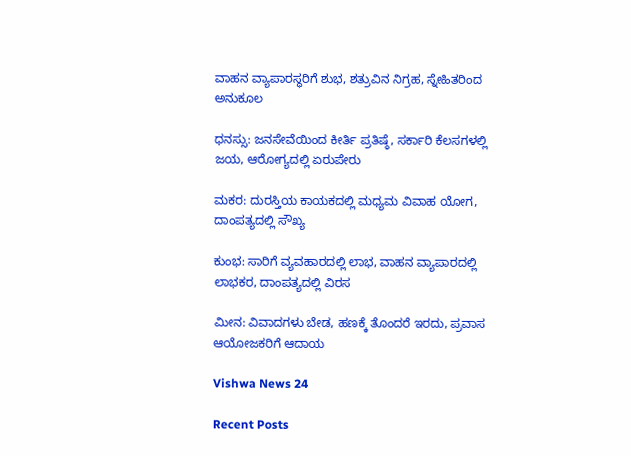ವಾಹನ ವ್ಯಾಪಾರಸ್ಥರಿಗೆ ಶುಭ, ಶತ್ರುವಿನ ನಿಗ್ರಹ, ಸ್ನೇಹಿತರಿಂದ ಅನುಕೂಲ

ಧನಸ್ಸು: ಜನಸೇವೆಯಿಂದ ಕೀರ್ತಿ ಪ್ರತಿಷ್ಠೆ, ಸರ್ಕಾರಿ ಕೆಲಸಗಳಲ್ಲಿ ಜಯ, ಆರೋಗ್ಯದಲ್ಲಿ ಏರುಪೇರು

ಮಕರ: ದುರಸ್ತಿಯ ಕಾಯಕದಲ್ಲಿ ಮಧ್ಯಮ ವಿವಾಹ ಯೋಗ, ದಾಂಪತ್ಯದಲ್ಲಿ ಸೌಖ್ಯ

ಕುಂಭ: ಸಾರಿಗೆ ವ್ಯವಹಾರದಲ್ಲಿ ಲಾಭ, ವಾಹನ ವ್ಯಾಪಾರದಲ್ಲಿ ಲಾಭಕರ, ದಾಂಪತ್ಯದಲ್ಲಿ ವಿರಸ

ಮೀನ: ವಿವಾದಗಳು ಬೇಡ, ಹಣಕ್ಕೆ ತೊಂದರೆ ಇರದು, ಪ್ರವಾಸ ಆಯೋಜಕರಿಗೆ ಆದಾಯ

Vishwa News 24

Recent Posts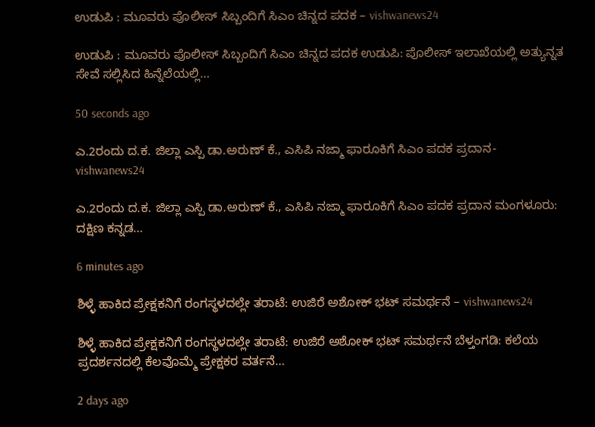ಉಡುಪಿ : ಮೂವರು ಪೊಲೀಸ್ ಸಿಬ್ಬಂದಿಗೆ ಸಿಎಂ ಚಿನ್ನದ ಪದಕ – vishwanews24

ಉಡುಪಿ : ಮೂವರು ಪೊಲೀಸ್ ಸಿಬ್ಬಂದಿಗೆ ಸಿಎಂ ಚಿನ್ನದ ಪದಕ ಉಡುಪಿ: ಪೊಲೀಸ್ ಇಲಾಖೆಯಲ್ಲಿ ಅತ್ಯುನ್ನತ ಸೇವೆ ಸಲ್ಲಿಸಿದ ಹಿನ್ನೆಲೆಯಲ್ಲಿ…

50 seconds ago

ಎ.2ರಂದು ದ.ಕ. ಜಿಲ್ಲಾ ಎಸ್ಪಿ ಡಾ.ಅರುಣ್ ಕೆ., ಎಸಿಪಿ ನಜ್ಮಾ ಫಾರೂಕಿಗೆ ಸಿಎಂ ಪದಕ ಪ್ರದಾನ- vishwanews24

ಎ.2ರಂದು ದ.ಕ. ಜಿಲ್ಲಾ ಎಸ್ಪಿ ಡಾ.ಅರುಣ್ ಕೆ., ಎಸಿಪಿ ನಜ್ಮಾ ಫಾರೂಕಿಗೆ ಸಿಎಂ ಪದಕ ಪ್ರದಾನ ಮಂಗಳೂರು: ದಕ್ಷಿಣ ಕನ್ನಡ…

6 minutes ago

ಶಿಳ್ಳೆ ಹಾಕಿದ ಪ್ರೇಕ್ಷಕನಿಗೆ ರಂಗಸ್ಥಳದಲ್ಲೇ ತರಾಟೆ: ಉಜಿರೆ ಅಶೋಕ್ ಭಟ್ ಸಮರ್ಥನೆ – vishwanews24

ಶಿಳ್ಳೆ ಹಾಕಿದ ಪ್ರೇಕ್ಷಕನಿಗೆ ರಂಗಸ್ಥಳದಲ್ಲೇ ತರಾಟೆ: ಉಜಿರೆ ಅಶೋಕ್ ಭಟ್ ಸಮರ್ಥನೆ ಬೆಳ್ತಂಗಡಿ: ಕಲೆಯ ಪ್ರದರ್ಶನದಲ್ಲಿ ಕೆಲವೊಮ್ಮೆ ಪ್ರೇಕ್ಷಕರ ವರ್ತನೆ…

2 days ago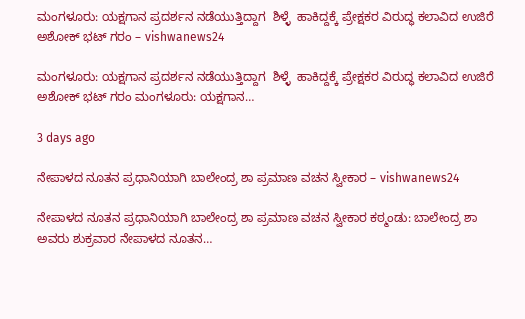ಮಂಗಳೂರು: ಯಕ್ಷಗಾನ ಪ್ರದರ್ಶನ ನಡೆಯುತ್ತಿದ್ದಾಗ  ಶಿಳ್ಳೆ  ಹಾಕಿದ್ದಕ್ಕೆ ಪ್ರೇಕ್ಷಕರ ವಿರುದ್ಧ ಕಲಾವಿದ ಉಜಿರೆ ಅಶೋಕ್‌ ಭಟ್‌ ಗರಂ – vishwanews24

ಮಂಗಳೂರು: ಯಕ್ಷಗಾನ ಪ್ರದರ್ಶನ ನಡೆಯುತ್ತಿದ್ದಾಗ  ಶಿಳ್ಳೆ  ಹಾಕಿದ್ದಕ್ಕೆ ಪ್ರೇಕ್ಷಕರ ವಿರುದ್ಧ ಕಲಾವಿದ ಉಜಿರೆ ಅಶೋಕ್‌ ಭಟ್‌ ಗರಂ ಮಂಗಳೂರು: ಯಕ್ಷಗಾನ…

3 days ago

ನೇಪಾಳದ ನೂತನ ಪ್ರಧಾನಿಯಾಗಿ ಬಾಲೇಂದ್ರ ಶಾ ಪ್ರಮಾಣ ವಚನ ಸ್ವೀಕಾರ – vishwanews24

ನೇಪಾಳದ ನೂತನ ಪ್ರಧಾನಿಯಾಗಿ ಬಾಲೇಂದ್ರ ಶಾ ಪ್ರಮಾಣ ವಚನ ಸ್ವೀಕಾರ ಕಠ್ಮಂಡು: ಬಾಲೇಂದ್ರ ಶಾ ಅವರು ಶುಕ್ರವಾರ ನೇಪಾಳದ ನೂತನ…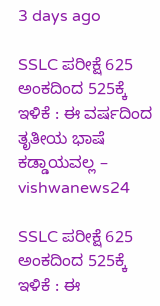3 days ago

SSLC ಪರೀಕ್ಷೆ 625 ಅಂಕದಿಂದ 525ಕ್ಕೆ ಇಳಿಕೆ : ಈ ವರ್ಷದಿಂದ ತೃತೀಯ ಭಾಷೆ ಕಡ್ಡಾಯವಲ್ಲ – vishwanews24

SSLC ಪರೀಕ್ಷೆ 625 ಅಂಕದಿಂದ 525ಕ್ಕೆ ಇಳಿಕೆ : ಈ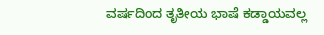ವರ್ಷದಿಂದ ತೃತೀಯ ಭಾಷೆ ಕಡ್ಡಾಯವಲ್ಲ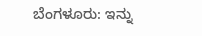ಬೆಂಗಳೂರು: ಇನ್ನು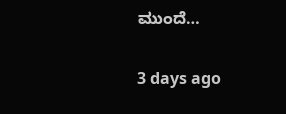ಮುಂದೆ…

3 days ago